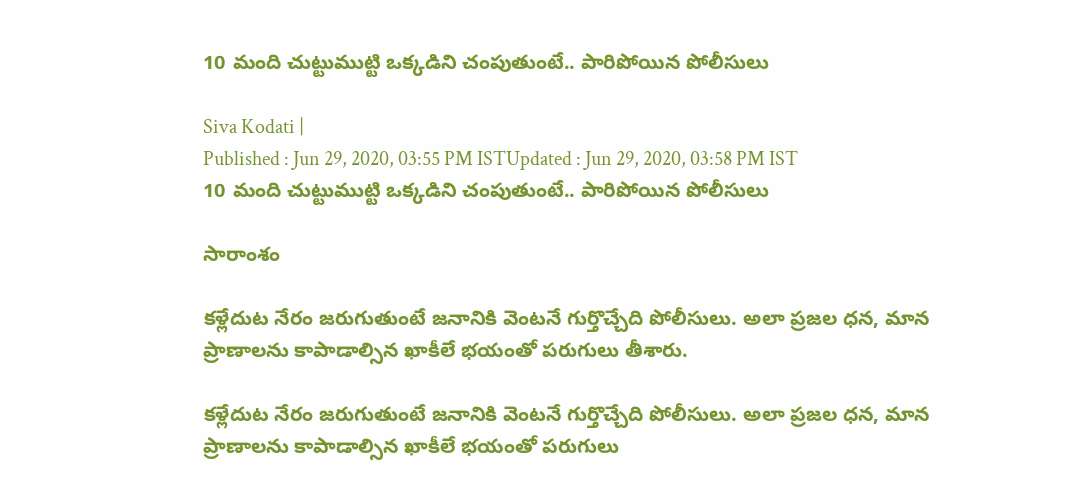10 మంది చుట్టుముట్టి ఒక్కడిని చంపుతుంటే.. పారిపోయిన పోలీసులు

Siva Kodati |
Published : Jun 29, 2020, 03:55 PM ISTUpdated : Jun 29, 2020, 03:58 PM IST
10 మంది చుట్టుముట్టి ఒక్కడిని చంపుతుంటే.. పారిపోయిన పోలీసులు

సారాంశం

కళ్లేదుట నేరం జరుగుతుంటే జనానికి వెంటనే గుర్తొచ్చేది పోలీసులు. అలా ప్రజల ధన, మాన ప్రాణాలను కాపాడాల్సిన ఖాకీలే భయంతో పరుగులు తీశారు.

కళ్లేదుట నేరం జరుగుతుంటే జనానికి వెంటనే గుర్తొచ్చేది పోలీసులు. అలా ప్రజల ధన, మాన ప్రాణాలను కాపాడాల్సిన ఖాకీలే భయంతో పరుగులు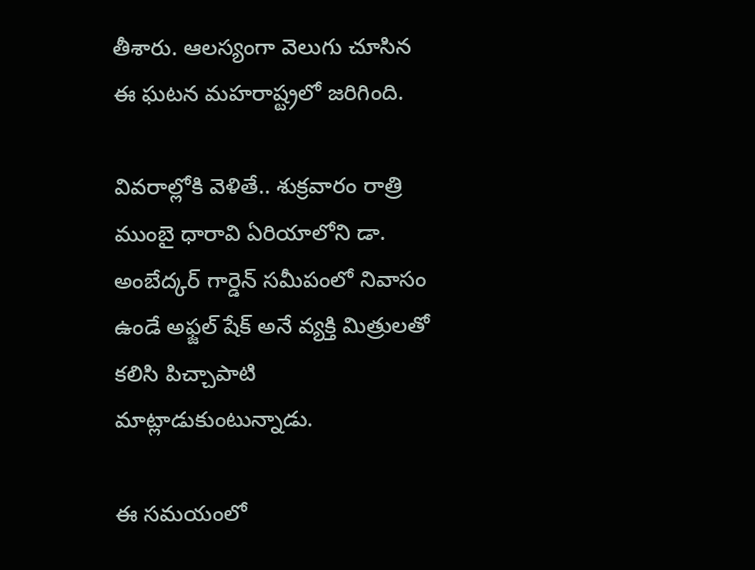తీశారు. ఆలస్యంగా వెలుగు చూసిన ఈ ఘటన మహరాష్ట్రలో జరిగింది.

వివరాల్లోకి వెళితే.. శుక్రవారం రాత్రి ముంబై ధారావి ఏరియాలోని డా. అంబేద్కర్ గార్డెన్ సమీపంలో నివాసం ఉండే అఫ్జల్ షేక్ అనే వ్యక్తి మిత్రులతో కలిసి పిచ్చాపాటి మాట్లాడుకుంటున్నాడు.

ఈ సమయంలో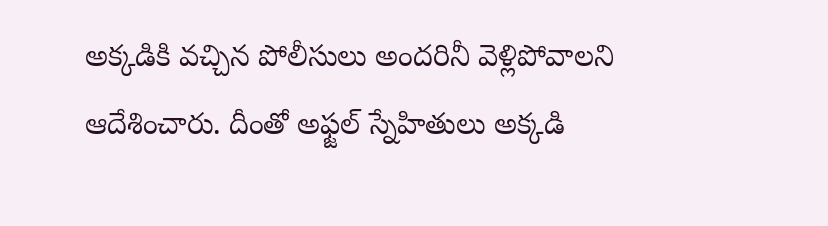అక్కడికి వచ్చిన పోలీసులు అందరినీ వెళ్లిపోవాలని ఆదేశించారు. దీంతో అఫ్జల్ స్నేహితులు అక్కడి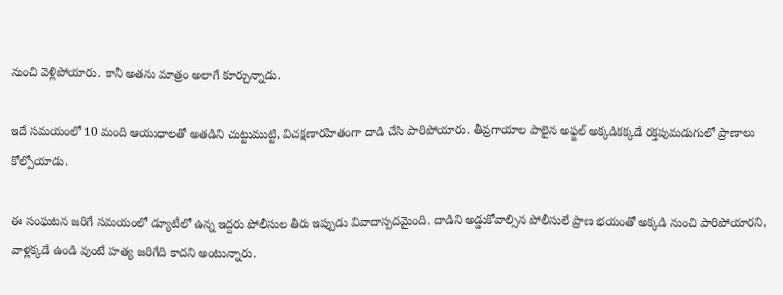నుంచి వెళ్లిపోయారు. కానీ అతను మాత్రం అలాగే కూర్చున్నాడు.

ఇదే సమయంలో 10 మంది ఆయుధాలతో అతడిని చుట్టుముట్టి, విచక్షణారహితంగా దాడి చేసి పారిపోయారు. తీవ్రగాయాల పాలైన అఫ్జల్ అక్కడికక్కడే రక్తపుమడుగులో ప్రాణాలు కోల్పోయాడు.

ఈ సంఘటన జరిగే సమయంలో డ్యూటీలో ఉన్న ఇద్దరు పోలీసుల తీరు ఇప్పుడు వివాదాస్పదమైంది. దాడిని అడ్డుకోవాల్సిన పోలీసులే ప్రాణ భయంతో అక్కడి నుంచి పారిపోయారని, వాళ్లక్కడే ఉండి వుంటే హత్య జరిగేది కాదని అంటున్నారు.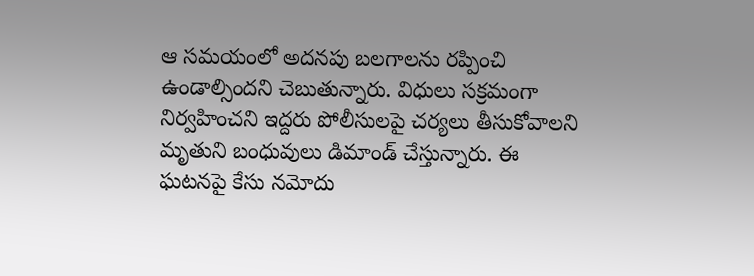ఆ సమయంలో అదనపు బలగాలను రప్పించి ఉండాల్సిందని చెబుతున్నారు. విధులు సక్రమంగా నిర్వహించని ఇద్దరు పోలీసులపై చర్యలు తీసుకోవాలని మృతుని బంధువులు డిమాండ్ చేస్తున్నారు. ఈ ఘటనపై కేసు నమోదు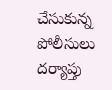చేసుకున్న పోలీసులు దర్యాప్తు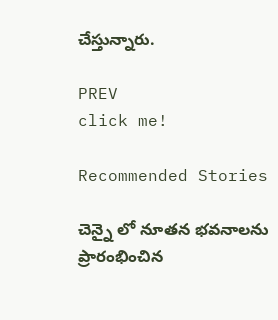చేస్తున్నారు.

PREV
click me!

Recommended Stories

చెన్నై లో నూతన భవనాలను ప్రారంభించిన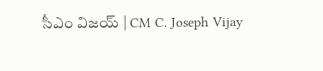సీఎం విజయ్ | CM C. Joseph Vijay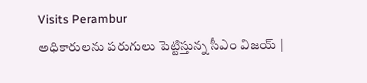Visits Perambur
అధికారులను పరుగులు పెట్టిస్తున్న సీఎం విజయ్ |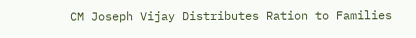CM Joseph Vijay Distributes Ration to Families